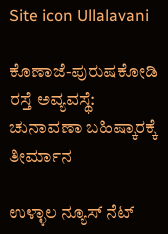Site icon Ullalavani

ಕೊಣಾಜೆ-ಪುರುಷಕೋಡಿ ರಸ್ತೆ ಅವ್ಯವಸ್ಥೆ: ಚುನಾವಣಾ ಬಹಿಷ್ಕಾರಕ್ಕೆ ತೀರ್ಮಾನ

ಉಳ್ಳಾಲ ನ್ಯೂಸ್ ನೆಟ್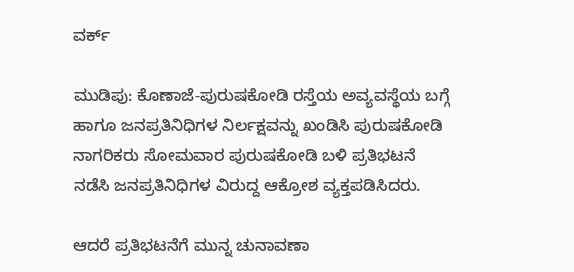ವರ್ಕ್

ಮುಡಿಪು: ಕೊಣಾಜೆ-ಪುರುಷಕೋಡಿ ರಸ್ತೆಯ ಅವ್ಯವಸ್ಥೆಯ ಬಗ್ಗೆ ಹಾಗೂ ಜನಪ್ರತಿನಿಧಿಗಳ ನಿರ್ಲಕ್ಷವನ್ನು ಖಂಡಿಸಿ ಪುರುಷಕೋಡಿ ನಾಗರಿಕರು ಸೋಮವಾರ ಪುರುಷಕೋಡಿ ಬಳಿ ಪ್ರತಿಭಟನೆ ನಡೆಸಿ ಜನಪ್ರತಿನಿಧಿಗಳ ವಿರುದ್ದ ಆಕ್ರೋಶ ವ್ಯಕ್ತಪಡಿಸಿದರು.

ಆದರೆ ಪ್ರತಿಭಟನೆಗೆ ಮುನ್ನ ಚುನಾವಣಾ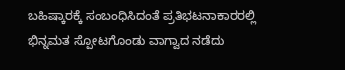ಬಹಿಷ್ಕಾರಕ್ಕೆ ಸಂಬಂಧಿಸಿದಂತೆ ಪ್ರತಿಭಟನಾಕಾರರಲ್ಲಿ ಭಿನ್ನಮತ ಸ್ಪೋಟಗೊಂಡು ವಾಗ್ವಾದ ನಡೆದು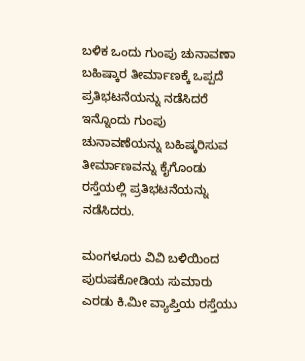ಬಳಿಕ ಒಂದು ಗುಂಪು ಚುನಾವಣಾ ಬಹಿಷ್ಕಾರ ತೀರ್ಮಾಣಕ್ಕೆ ಒಪ್ಪದೆ ಪ್ರತಿಭಟನೆಯನ್ನು ನಡೆಸಿದರೆ ಇನ್ನೊಂದು ಗುಂಪು ಚುನಾವಣೆಯನ್ನು ಬಹಿಷ್ಕರಿಸುವ ತೀರ್ಮಾಣವನ್ನು ಕೈಗೊಂಡು ರಸ್ತೆಯಲ್ಲಿ ಪ್ರತಿಭಟನೆಯನ್ನು ನಡೆಸಿದರು.

ಮಂಗಳೂರು ವಿವಿ ಬಳಿಯಿಂದ ಪುರುಷಕೋಡಿಯ ಸುಮಾರು ಎರಡು ಕಿ.ಮೀ ವ್ಯಾಪ್ತಿಯ ರಸ್ತೆಯು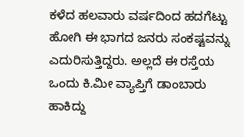ಕಳೆದ ಹಲವಾರು ವರ್ಷದಿಂದ ಹದಗೆಟ್ಟು ಹೋಗಿ ಈ ಭಾಗದ ಜನರು ಸಂಕಷ್ಟವನ್ನು ಎದುರಿಸುತ್ತಿದ್ದರು. ಅಲ್ಲದೆ ಈ ರಸ್ತೆಯ ಒಂದು ಕಿ.ಮೀ ವ್ಯಾಪ್ತಿಗೆ ಡಾಂಬಾರು ಹಾಕಿದ್ದು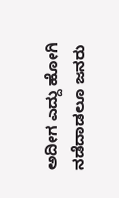ಅದೀಗ ಎದ್ದು ಹೋಗಿ ನಡೆದಾಡಲೂ ಜನರು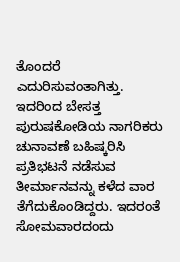ತೊಂದರೆ ಎದುರಿಸುವಂತಾಗಿತ್ತು. ಇದರಿಂದ ಬೇಸತ್ತ ಪುರುಷಕೋಡಿಯ ನಾಗರಿಕರು ಚುನಾವಣೆ ಬಹಿಷ್ಕರಿಸಿ ಪ್ರತಿಭಟನೆ ನಡೆಸುವ ತೀರ್ಮಾನವನ್ನು ಕಳೆದ ವಾರ ತೆಗೆದುಕೊಂಡಿದ್ದರು. ಇದರಂತೆ ಸೋಮವಾರದಂದು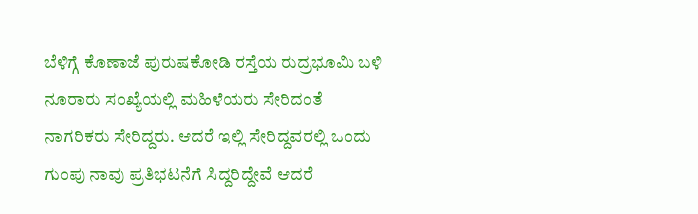ಬೆಳಿಗ್ಗೆ ಕೊಣಾಜೆ ಪುರುಷಕೋಡಿ ರಸ್ತೆಯ ರುದ್ರಭೂಮಿ ಬಳಿ ನೂರಾರು ಸಂಖ್ಯೆಯಲ್ಲಿ ಮಹಿಳೆಯರು ಸೇರಿದಂತೆ ನಾಗರಿಕರು ಸೇರಿದ್ದರು. ಆದರೆ ಇಲ್ಲಿ ಸೇರಿದ್ದವರಲ್ಲಿ ಒಂದು ಗುಂಪು ನಾವು ಪ್ರತಿಭಟನೆಗೆ ಸಿದ್ದರಿದ್ದೇವೆ ಆದರೆ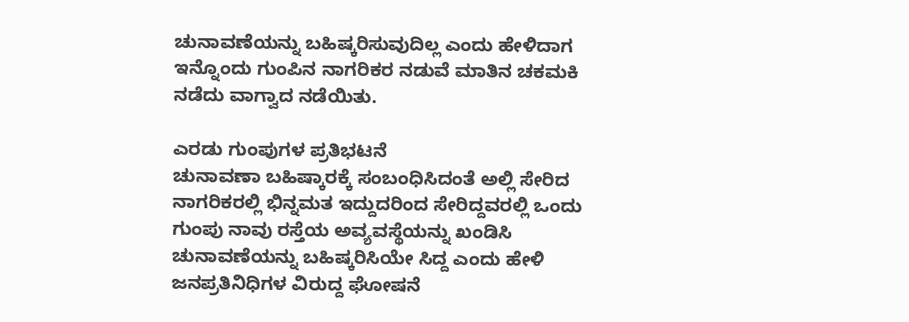ಚುನಾವಣೆಯನ್ನು ಬಹಿಷ್ಕರಿಸುವುದಿಲ್ಲ ಎಂದು ಹೇಳಿದಾಗ ಇನ್ನೊಂದು ಗುಂಪಿನ ನಾಗರಿಕರ ನಡುವೆ ಮಾತಿನ ಚಕಮಕಿ ನಡೆದು ವಾಗ್ವಾದ ನಡೆಯಿತು.

ಎರಡು ಗುಂಪುಗಳ ಪ್ರತಿಭಟನೆ
ಚುನಾವಣಾ ಬಹಿಷ್ಕಾರಕ್ಕೆ ಸಂಬಂಧಿಸಿದಂತೆ ಅಲ್ಲಿ ಸೇರಿದ ನಾಗರಿಕರಲ್ಲಿ ಭಿನ್ನಮತ ಇದ್ದುದರಿಂದ ಸೇರಿದ್ದವರಲ್ಲಿ ಒಂದು ಗುಂಪು ನಾವು ರಸ್ತೆಯ ಅವ್ಯವಸ್ಥೆಯನ್ನು ಖಂಡಿಸಿ ಚುನಾವಣೆಯನ್ನು ಬಹಿಷ್ಕರಿಸಿಯೇ ಸಿದ್ದ ಎಂದು ಹೇಳಿ ಜನಪ್ರತಿನಿಧಿಗಳ ವಿರುದ್ದ ಘೋಷನೆ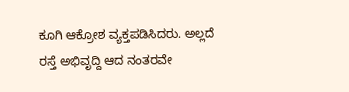ಕೂಗಿ ಆಕ್ರೋಶ ವ್ಯಕ್ತಪಡಿಸಿದರು. ಅಲ್ಲದೆ ರಸ್ತೆ ಅಭಿವೃದ್ದಿ ಆದ ನಂತರವೇ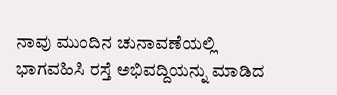ನಾವು ಮುಂದಿನ ಚುನಾವಣೆಯಲ್ಲಿ ಭಾಗವಹಿಸಿ ರಸ್ತೆ ಅಭಿವದ್ದಿಯನ್ನು ಮಾಡಿದ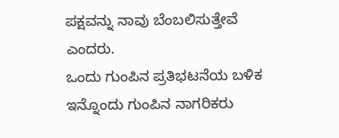ಪಕ್ಷವನ್ನು ನಾವು ಬೆಂಬಲಿಸುತ್ತೇವೆ ಎಂದರು.
ಒಂದು ಗುಂಪಿನ ಪ್ರತಿಭಟನೆಯ ಬಳಿಕ ಇನ್ನೊಂದು ಗುಂಪಿನ ನಾಗರಿಕರು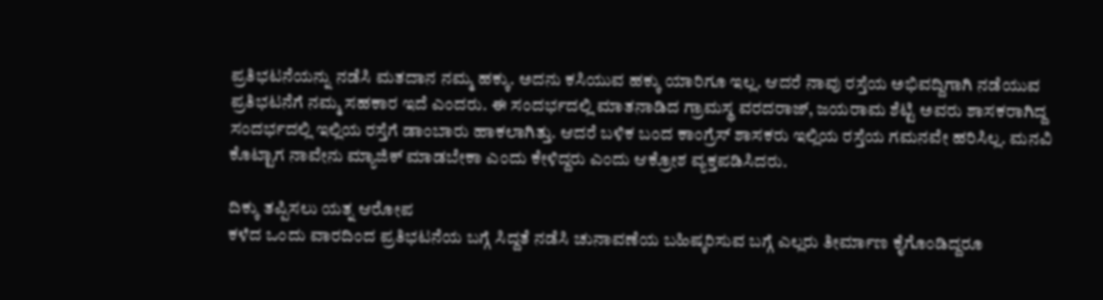ಪ್ರತಿಭಟನೆಯನ್ನು ನಡೆಸಿ ಮತದಾನ ನಮ್ಮ ಹಕ್ಕು. ಅದನು ಕಸಿಯುವ ಹಕ್ಕು ಯಾರಿಗೂ ಇಲ್ಲ. ಆದರೆ ನಾವು ರಸ್ತೆಯ ಅಭಿವದ್ದಿಗಾಗಿ ನಡೆಯುವ ಪ್ರತಿಭಟನೆಗೆ ನಮ್ಮ ಸಹಕಾರ ಇದೆ ಎಂದರು. ಈ ಸಂದರ್ಭದಲ್ಲಿ ಮಾತನಾಡಿದ ಗ್ರಾಮಸ್ಥ ವರದರಾಜ್, ಜಯರಾಮ ಶೆಟ್ಟಿ ಅವರು ಶಾಸಕರಾಗಿದ್ದ ಸಂದರ್ಭದಲ್ಲಿ ಇಲ್ಲಿಯ ರಸ್ತೆಗೆ ಡಾಂಬಾರು ಹಾಕಲಾಗಿತ್ತು. ಆದರೆ ಬಳಿಕ ಬಂದ ಕಾಂಗ್ರೆಸ್ ಶಾಸಕರು ಇಲ್ಲಿಯ ರಸ್ತೆಯ ಗಮನವೇ ಹರಿಸಿಲ್ಲ. ಮನವಿ ಕೊಟ್ಟಾಗ ನಾವೇನು ಮ್ಯಾಜಿಕ್ ಮಾಡಬೇಕಾ ಎಂದು ಕೇಳಿದ್ದರು ಎಂದು ಆಕ್ರೋಶ ವ್ಯಕ್ತಪಡಿಸಿದರು.

ದಿಕ್ಕು ತಪ್ಪಿಸಲು ಯತ್ನ ಆರೋಪ
ಕಳೆದ ಒಂದು ವಾರದಿಂದ ಪ್ರತಿಭಟನೆಯ ಬಗ್ಗೆ ಸಿದ್ದತೆ ನಡೆಸಿ ಚುನಾವಣೆಯ ಬಹಿಷ್ಕರಿಸುವ ಬಗ್ಗೆ ಎಲ್ಲರು ತೀರ್ಮಾಣ ಕೈಗೊಂಡಿದ್ದರೂ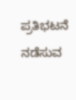ಪ್ರತಿಭಟನೆ ನಡೆಸುವ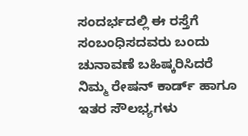ಸಂದರ್ಭದಲ್ಲಿ ಈ ರಸ್ತೆಗೆ ಸಂಬಂಧಿಸದವರು ಬಂದು ಚುನಾವಣೆ ಬಹಿಷ್ಕರಿಸಿದರೆ ನಿಮ್ಮ ರೇಷನ್ ಕಾರ್ಡ್ ಹಾಗೂ ಇತರ ಸೌಲಭ್ಯಗಳು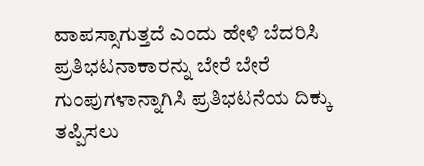ವಾಪಸ್ಸಾಗುತ್ತದೆ ಎಂದು ಹೇಳಿ ಬೆದರಿಸಿ ಪ್ರತಿಭಟನಾಕಾರನ್ನು ಬೇರೆ ಬೇರೆ ಗುಂಪುಗಳಾನ್ನಾಗಿಸಿ ಪ್ರತಿಭಟನೆಯ ದಿಕ್ಕು ತಪ್ಪಿಸಲು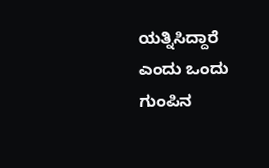ಯತ್ನಿಸಿದ್ದಾರೆ ಎಂದು ಒಂದು ಗುಂಪಿನ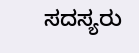ಸದಸ್ಯರು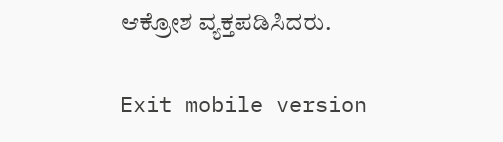ಆಕ್ರೋಶ ವ್ಯಕ್ತಪಡಿಸಿದರು.

Exit mobile version